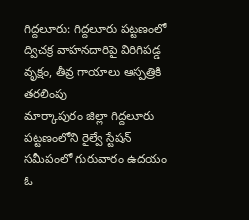గిద్దలూరు: గిద్దలూరు పట్టణంలో ద్విచక్ర వాహనదారిపై విరిగిపడ్డ వృక్షం, తీవ్ర గాయాలు ఆస్పత్రికి తరలింపు
మార్కాపురం జిల్లా గిద్దలూరు పట్టణంలోని రైల్వే స్టేషన్ సమీపంలో గురువారం ఉదయం ఓ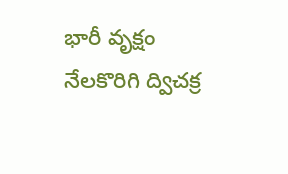భారీ వృక్షం నేలకొరిగి ద్విచక్ర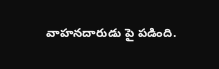వాహనదారుడు పై పడింది.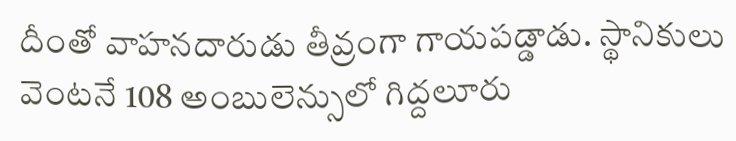దీంతో వాహనదారుడు తీవ్రంగా గాయపడ్డాడు. స్థానికులు వెంటనే 108 అంబులెన్సులో గిద్దలూరు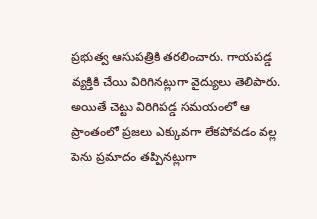ప్రభుత్వ ఆసుపత్రికి తరలించారు. గాయపడ్డ వ్యక్తికి చేయి విరిగినట్లుగా వైద్యులు తెలిపారు. అయితే చెట్టు విరిగిపడ్డ సమయంలో ఆ ప్రాంతంలో ప్రజలు ఎక్కువగా లేకపోవడం వల్ల పెను ప్రమాదం తప్పినట్లుగా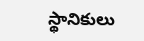స్థానికులు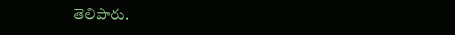తెలిపారు.